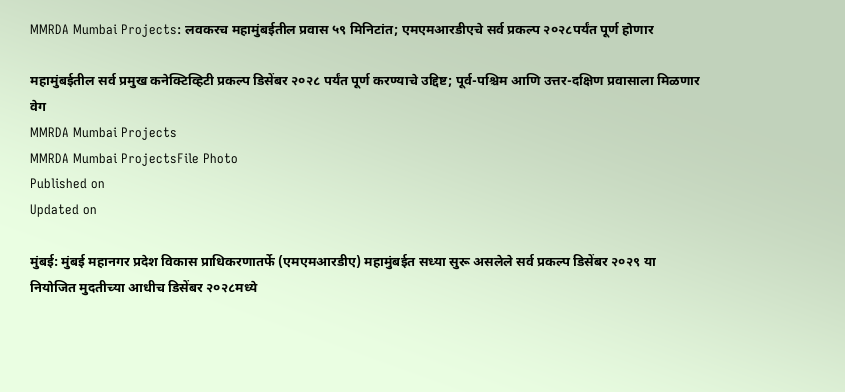MMRDA Mumbai Projects: लवकरच महामुंबईतील प्रवास ५९ मिनिटांत; एमएमआरडीएचे सर्व प्रकल्प २०२८पर्यंत पूर्ण होणार

महामुंबईतील सर्व प्रमुख कनेक्टिव्हिटी प्रकल्प डिसेंबर २०२८ पर्यंत पूर्ण करण्याचे उद्दिष्ट; पूर्व-पश्चिम आणि उत्तर-दक्षिण प्रवासाला मिळणार वेग
MMRDA Mumbai Projects
MMRDA Mumbai ProjectsFile Photo
Published on
Updated on

मुंबई: मुंबई महानगर प्रदेश विकास प्राधिकरणातर्फे (एमएमआरडीए) महामुंबईत सध्या सुरू असलेले सर्व प्रकल्प डिसेंबर २०२९ या नियोजित मुदतीच्या आधीच डिसेंबर २०२८मध्ये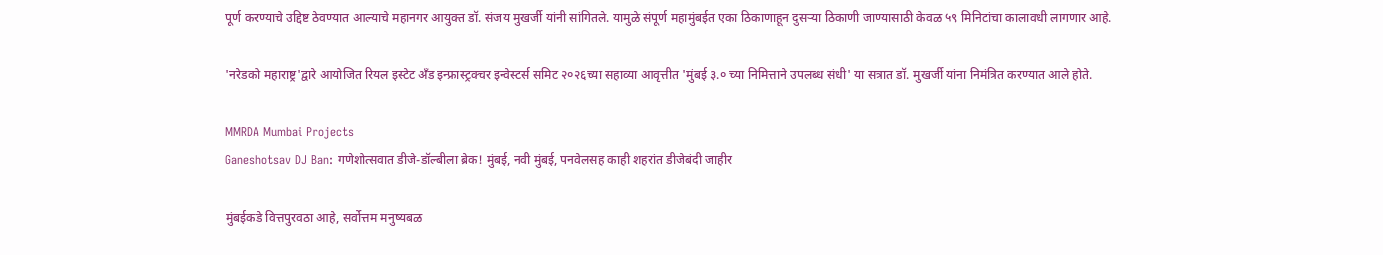पूर्ण करण्याचे उद्दिष्ट ठेवण्यात आल्याचे महानगर आयुक्त डॉ. संजय मुखर्जी यांनी सांगितले. यामुळे संपूर्ण महामुंबईत एका ठिकाणाहून दुसऱ्या ठिकाणी जाण्यासाठी केवळ ५९ मिनिटांचा कालावधी लागणार आहे.

'नरेडको महाराष्ट्र'द्वारे आयोजित रियल इस्टेट अँड इन्फ्रास्ट्रक्चर इन्वेस्टर्स समिट २०२६च्या सहाव्या आवृत्तीत 'मुंबई ३.० च्या निमित्ताने उपलब्ध संधी' या सत्रात डॉ. मुखर्जी यांना निमंत्रित करण्यात आले होते.

MMRDA Mumbai Projects
Ganeshotsav DJ Ban: गणेशोत्सवात डीजे-डॉल्बीला ब्रेक! मुंबई, नवी मुंबई, पनवेलसह काही शहरांत डीजेबंदी जाहीर

मुंबईकडे वित्तपुरवठा आहे, सर्वोत्तम मनुष्यबळ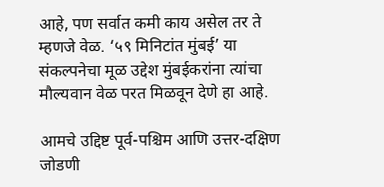आहे, पण सर्वात कमी काय असेल तर ते म्हणजे वेळ. ‘५९ मिनिटांत मुंबई’ या संकल्पनेचा मूळ उद्देश मुंबईकरांना त्यांचा मौल्यवान वेळ परत मिळवून देणे हा आहे.

आमचे उद्दिष्ट पूर्व-पश्चिम आणि उत्तर-दक्षिण जोडणी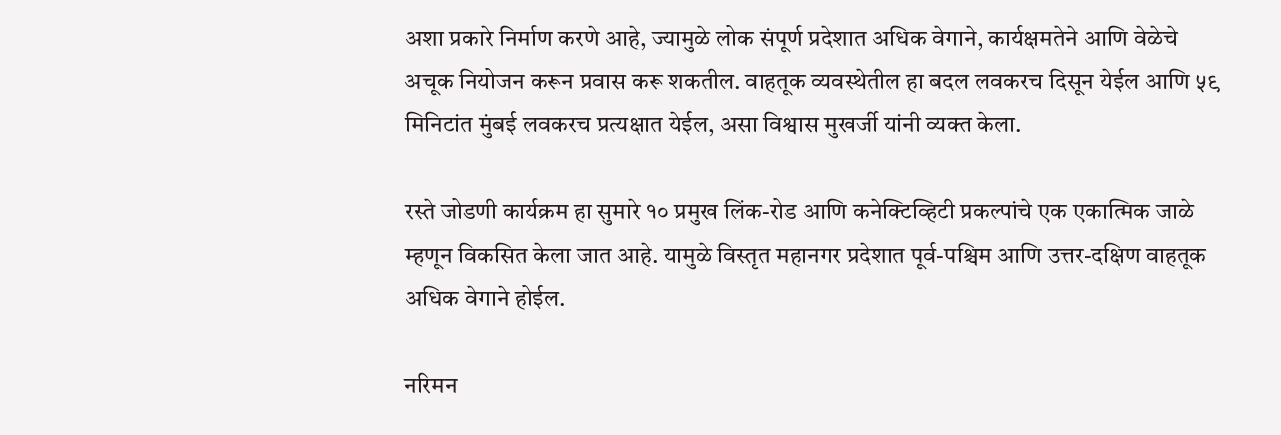अशा प्रकारे निर्माण करणे आहे, ज्यामुळे लोक संपूर्ण प्रदेशात अधिक वेगाने, कार्यक्षमतेने आणि वेळेचे अचूक नियोजन करून प्रवास करू शकतील. वाहतूक व्यवस्थेतील हा बदल लवकरच दिसून येईल आणि ५९ मिनिटांत मुंबई लवकरच प्रत्यक्षात येईल, असा विश्वास मुखर्जी यांनी व्यक्त केला.

रस्ते जोडणी कार्यक्रम हा सुमारे १० प्रमुख लिंक-रोड आणि कनेक्टिव्हिटी प्रकल्पांचे एक एकात्मिक जाळे म्हणून विकसित केला जात आहे. यामुळे विस्तृत महानगर प्रदेशात पूर्व-पश्चिम आणि उत्तर-दक्षिण वाहतूक अधिक वेगाने होईल.

नरिमन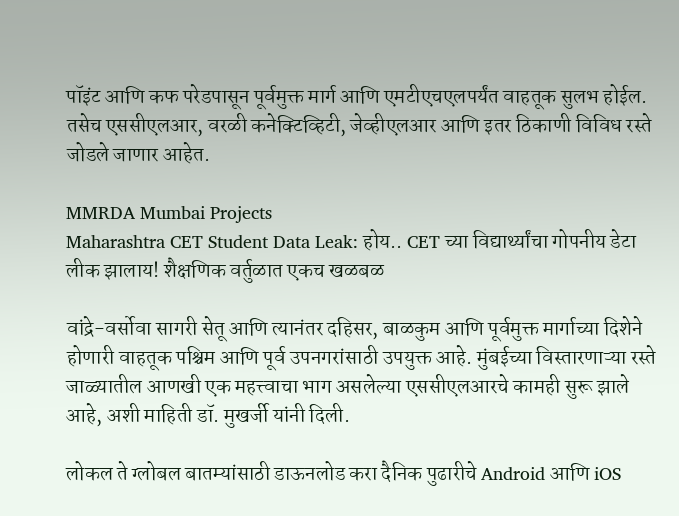पॉइंट आणि कफ परेडपासून पूर्वमुक्त मार्ग आणि एमटीएचएलपर्यंत वाहतूक सुलभ होईल. तसेच एससीएलआर, वरळी कनेक्टिव्हिटी, जेव्हीएलआर आणि इतर ठिकाणी विविध रस्ते जोडले जाणार आहेत.

MMRDA Mumbai Projects
Maharashtra CET Student Data Leak: होय.. CET च्या विद्यार्थ्यांचा गोपनीय डेटा लीक झालाय! शैक्षणिक वर्तुळात एकच खळबळ

वांद्रे-वर्सोवा सागरी सेतू आणि त्यानंतर दहिसर, बाळकुम आणि पूर्वमुक्त मार्गाच्या दिशेने होणारी वाहतूक पश्चिम आणि पूर्व उपनगरांसाठी उपयुक्त आहे. मुंबईच्या विस्तारणाऱ्या रस्ते जाळ्यातील आणखी एक महत्त्वाचा भाग असलेल्या एससीएलआरचे कामही सुरू झाले आहे, अशी माहिती डॉ. मुखर्जी यांनी दिली.

लोकल ते ग्लोबल बातम्यांसाठी डाऊनलोड करा दैनिक पुढारीचे Android आणि iOS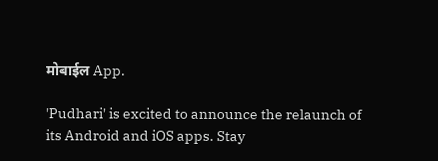मोबाईल App.

'Pudhari' is excited to announce the relaunch of its Android and iOS apps. Stay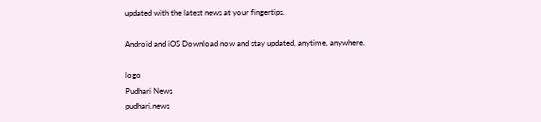updated with the latest news at your fingertips.

Android and iOS Download now and stay updated, anytime, anywhere.

logo
Pudhari News
pudhari.news